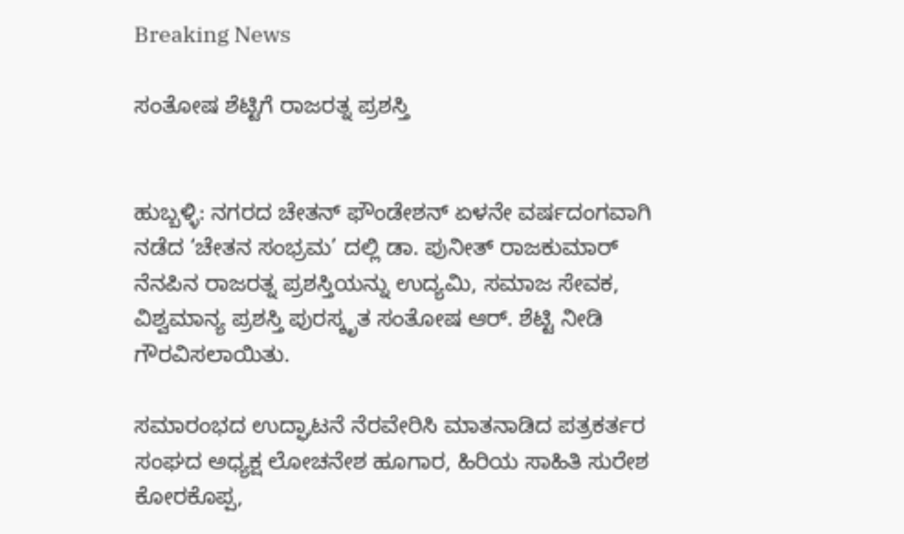Breaking News

ಸಂತೋಷ ಶೆಟ್ಟಿಗೆ ರಾಜರತ್ನ ಪ್ರಶಸ್ತಿ


ಹುಬ್ಬಳ್ಳಿ: ನಗರದ ಚೇತನ್ ಫೌಂಡೇಶನ್ ಏಳನೇ ವರ್ಷದಂಗವಾಗಿ ನಡೆದ ‘ಚೇತನ ಸಂಭ್ರಮ’ ದಲ್ಲಿ ಡಾ. ಪುನೀತ್ ರಾಜಕುಮಾರ್ ನೆನಪಿನ ರಾಜರತ್ನ ಪ್ರಶಸ್ತಿಯನ್ನು ಉದ್ಯಮಿ, ಸಮಾಜ ಸೇವಕ, ವಿಶ್ವಮಾನ್ಯ ಪ್ರಶಸ್ತಿ ಪುರಸ್ಕೃತ ಸಂತೋಷ ಆರ್. ಶೆಟ್ಟಿ ನೀಡಿ ಗೌರವಿಸಲಾಯಿತು.

ಸಮಾರಂಭದ ಉದ್ಘಾಟನೆ ನೆರವೇರಿಸಿ ಮಾತನಾಡಿದ ಪತ್ರಕರ್ತರ ಸಂಘದ ಅಧ್ಯಕ್ಷ ಲೋಚನೇಶ ಹೂಗಾರ, ಹಿರಿಯ ಸಾಹಿತಿ ಸುರೇಶ ಕೋರಕೊಪ್ಪ,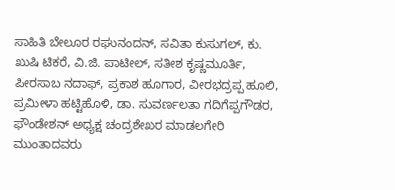ಸಾಹಿತಿ ಬೇಲೂರ ರಘುನಂದನ್, ಸವಿತಾ ಕುಸುಗಲ್, ಕು. ಖುಷಿ ಟಿಕರೆ, ವಿ.ಜಿ. ಪಾಟೀಲ್, ಸತೀಶ ಕೃಷ್ಣಮೂರ್ತಿ, ಪೀರಸಾಬ ನದಾಫ್, ಪ್ರಕಾಶ ಹೂಗಾರ, ವೀರಭದ್ರಪ್ಪ ಹೂಲಿ, ಪ್ರಮೀಳಾ ಹಟ್ಟಿಹೊಳಿ, ಡಾ. ಸುವರ್ಣಲತಾ ಗದಿಗೆಪ್ಪಗೌಡರ, ಫೌಂಡೇಶನ್ ಅಧ್ಯಕ್ಷ ಚಂದ್ರಶೇಖರ ಮಾಡಲಗೇರಿ ಮುಂತಾದವರು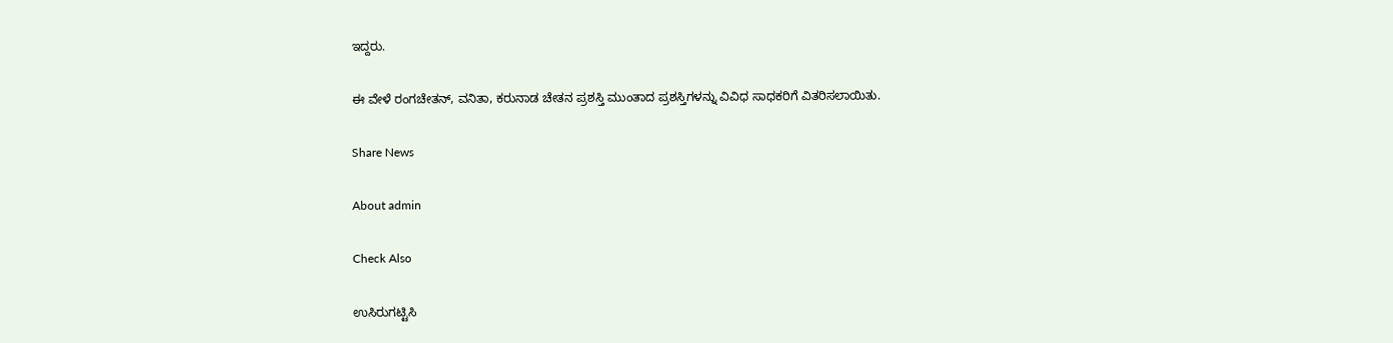ಇದ್ದರು‌.

ಈ ವೇಳೆ ರಂಗಚೇತನ್, ವನಿತಾ, ಕರುನಾಡ ಚೇತನ ಪ್ರಶಸ್ತಿ ಮುಂತಾದ ಪ್ರಶಸ್ತಿಗಳನ್ನು ವಿವಿಧ ಸಾಧಕರಿಗೆ ವಿತರಿಸಲಾಯಿತು.

Share News

About admin

Check Also

ಉಸಿರುಗಟ್ಟಿಸಿ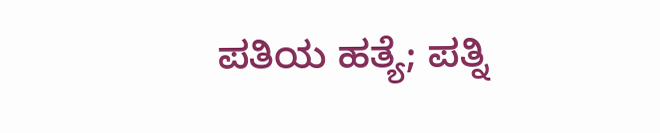ಪತಿಯ ಹತ್ಯೆ; ಪತ್ನಿ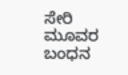ಸೇರಿ ಮೂವರ ಬಂಧನ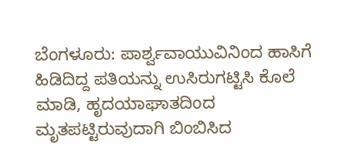ಬೆಂಗಳೂರು: ಪಾರ್ಶ್ವವಾಯುವಿನಿಂದ ಹಾಸಿಗೆ ಹಿಡಿದಿದ್ದ ಪತಿಯನ್ನು ಉಸಿರುಗಟ್ಟಿಸಿ ಕೊಲೆ ಮಾಡಿ, ಹೃದಯಾಘಾತದಿಂದ ಮೃತಪಟ್ಟಿರುವುದಾಗಿ ಬಿಂಬಿಸಿದ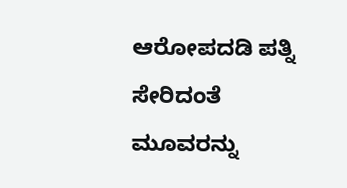ಆರೋಪದಡಿ ಪತ್ನಿ ಸೇರಿದಂತೆ ಮೂವರನ್ನು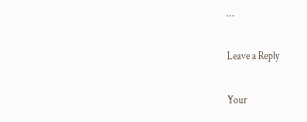…

Leave a Reply

Your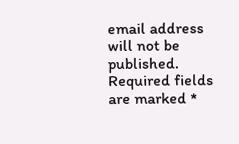email address will not be published. Required fields are marked *